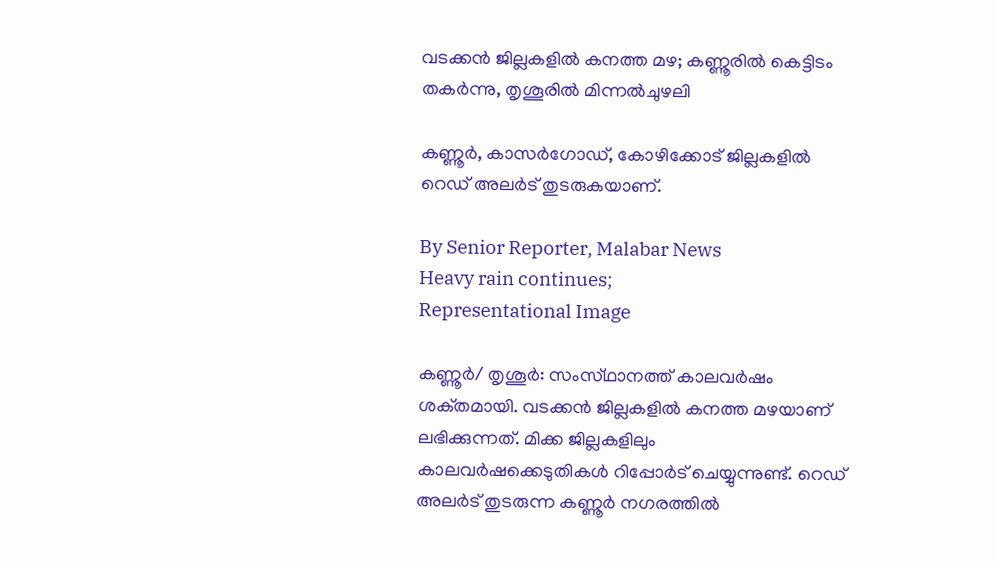വടക്കൻ ജില്ലകളിൽ കനത്ത മഴ; കണ്ണൂരിൽ കെട്ടിടം തകർന്നു, തൃശൂരിൽ മിന്നൽചുഴലി

കണ്ണൂർ, കാസർഗോഡ്, കോഴിക്കോട് ജില്ലകളിൽ റെഡ് അലർട് തുടരുകയാണ്.

By Senior Reporter, Malabar News
Heavy rain continues;
Representational Image

കണ്ണൂർ/ തൃശൂർ: സംസ്‌ഥാനത്ത്‌ കാലവർഷം ശക്‌തമായി. വടക്കൻ ജില്ലകളിൽ കനത്ത മഴയാണ് ലഭിക്കുന്നത്. മിക്ക ജില്ലകളിലും കാലവർഷക്കെടുതികൾ റിപ്പോർട് ചെയ്യുന്നുണ്ട്. റെഡ് അലർട് തുടരുന്ന കണ്ണൂർ നഗരത്തിൽ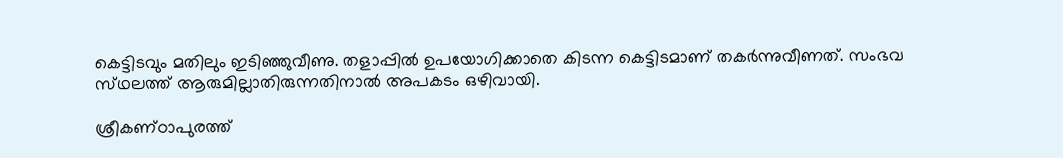കെട്ടിടവും മതിലും ഇടിഞ്ഞുവീണു. തളാപ്പിൽ ഉപയോഗിക്കാതെ കിടന്ന കെട്ടിടമാണ് തകർന്നുവീണത്. സംഭവ സ്‌ഥലത്ത്‌ ആരുമില്ലാതിരുന്നതിനാൽ അപകടം ഒഴിവായി.

ശ്രീകണ്‌ഠാപുരത്ത്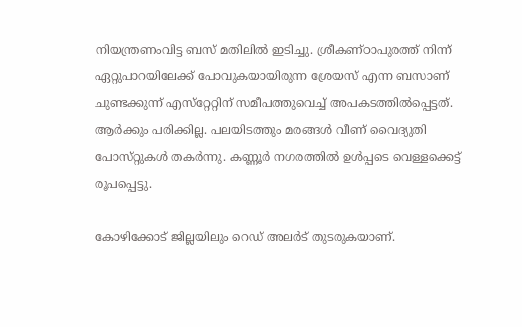നിയന്ത്രണംവിട്ട ബസ് മതിലിൽ ഇടിച്ചു. ശ്രീകണ്‌ഠാപുരത്ത് നിന്ന് ഏറ്റുപാറയിലേക്ക് പോവുകയായിരുന്ന ശ്രേയസ് എന്ന ബസാണ് ചുണ്ടക്കുന്ന് എസ്‌റ്റേറ്റിന് സമീപത്തുവെച്ച് അപകടത്തിൽപ്പെട്ടത്. ആർക്കും പരിക്കില്ല. പലയിടത്തും മരങ്ങൾ വീണ് വൈദ്യുതി പോസ്‌റ്റുകൾ തകർന്നു. കണ്ണൂർ നഗരത്തിൽ ഉൾപ്പടെ വെള്ളക്കെട്ട് രൂപപ്പെട്ടു.

കോഴിക്കോട് ജില്ലയിലും റെഡ് അലർട് തുടരുകയാണ്.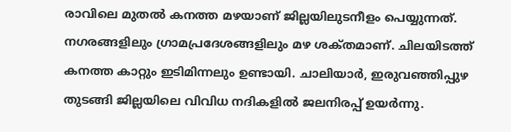രാവിലെ മുതൽ കനത്ത മഴയാണ് ജില്ലയിലുടനീളം പെയ്യുന്നത്. നഗരങ്ങളിലും ഗ്രാമപ്രദേശങ്ങളിലും മഴ ശക്‌തമാണ്. ചിലയിടത്ത് കനത്ത കാറ്റും ഇടിമിന്നലും ഉണ്ടായി. ചാലിയാർ, ഇരുവഞ്ഞിപ്പുഴ തുടങ്ങി ജില്ലയിലെ വിവിധ നദികളിൽ ജലനിരപ്പ് ഉയർന്നു.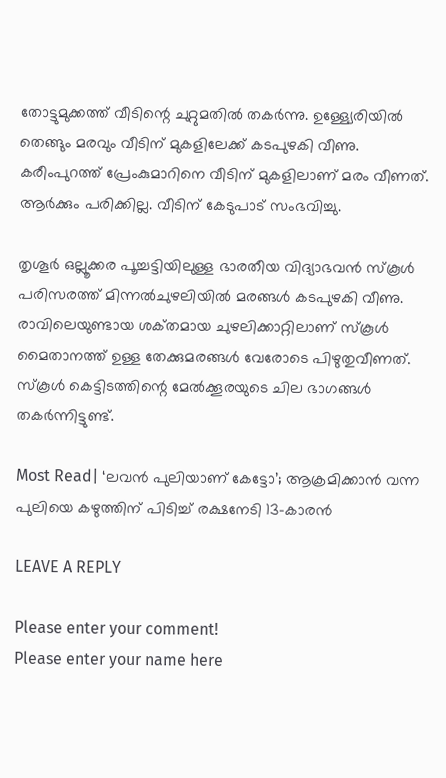തോട്ടുമുക്കത്ത് വീടിന്റെ ചുറ്റുമതിൽ തകർന്നു. ഉള്ള്യേരിയിൽ തെങ്ങും മരവും വീടിന് മുകളിലേക്ക് കടപുഴകി വീണു. കരീംപുറത്ത് പ്രേംകുമാറിനെ വീടിന് മുകളിലാണ് മരം വീണത്. ആർക്കും പരിക്കില്ല. വീടിന് കേടുപാട് സംഭവിച്ചു.

തൃശൂർ ഒല്ലൂക്കര പൂച്ചട്ടിയിലുള്ള ഭാരതീയ വിദ്യാഭവൻ സ്‌കൂൾ പരിസരത്ത് മിന്നൽചുഴലിയിൽ മരങ്ങൾ കടപുഴകി വീണു. രാവിലെയുണ്ടായ ശക്‌തമായ ചുഴലിക്കാറ്റിലാണ് സ്‌കൂൾ മൈതാനത്ത് ഉള്ള തേക്കുമരങ്ങൾ വേരോടെ പിഴുതുവീണത്. സ്‌കൂൾ കെട്ടിടത്തിന്റെ മേൽക്കൂരയുടെ ചില ഭാഗങ്ങൾ തകർന്നിട്ടുണ്ട്.

Most Read| ‘ലവൻ പുലിയാണ് കേട്ടോ’; ആക്രമിക്കാൻ വന്ന പുലിയെ കഴുത്തിന് പിടിച്ച് രക്ഷനേടി 13-കാരൻ

LEAVE A REPLY

Please enter your comment!
Please enter your name here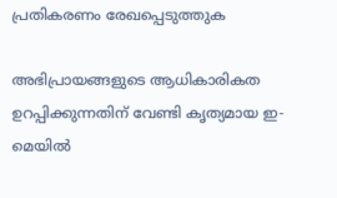പ്രതികരണം രേഖപ്പെടുത്തുക

അഭിപ്രായങ്ങളുടെ ആധികാരികത ഉറപ്പിക്കുന്നതിന് വേണ്ടി കൃത്യമായ ഇ-മെയിൽ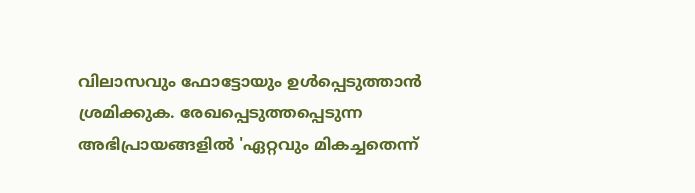വിലാസവും ഫോട്ടോയും ഉൾപ്പെടുത്താൻ ശ്രമിക്കുക. രേഖപ്പെടുത്തപ്പെടുന്ന അഭിപ്രായങ്ങളിൽ 'ഏറ്റവും മികച്ചതെന്ന്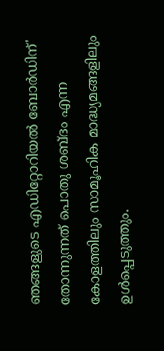ഞങ്ങളുടെ എഡിറ്റോറിയൽ ബോർഡിന്' തോന്നുന്നത് പൊതു ശബ്‌ദം എന്ന കോളത്തിലും സാമൂഹിക മാദ്ധ്യമങ്ങളിലും ഉൾപ്പെടുത്തും.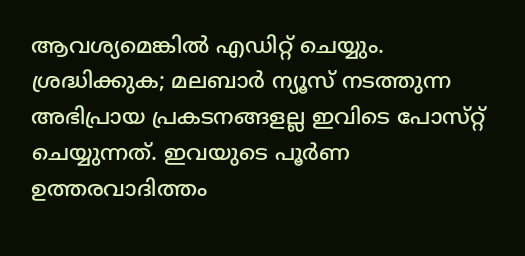ആവശ്യമെങ്കിൽ എഡിറ്റ് ചെയ്യും. ശ്രദ്ധിക്കുക; മലബാർ ന്യൂസ് നടത്തുന്ന അഭിപ്രായ പ്രകടനങ്ങളല്ല ഇവിടെ പോസ്‌റ്റ് ചെയ്യുന്നത്. ഇവയുടെ പൂർണ ഉത്തരവാദിത്തം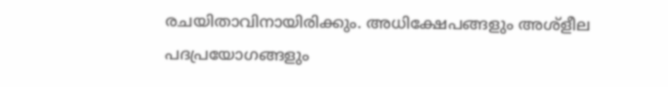രചയിതാവിനായിരിക്കും. അധിക്ഷേപങ്ങളും അശ്‌ളീല പദപ്രയോഗങ്ങളും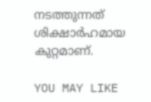നടത്തുന്നത് ശിക്ഷാർഹമായ കുറ്റമാണ്.

YOU MAY LIKE